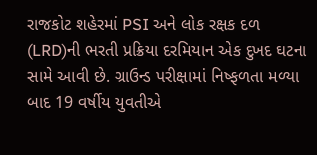રાજકોટ શહેરમાં PSI અને લોક રક્ષક દળ (LRD)ની ભરતી પ્રક્રિયા દરમિયાન એક દુખદ ઘટના સામે આવી છે. ગ્રાઉન્ડ પરીક્ષામાં નિષ્ફળતા મળ્યા બાદ 19 વર્ષીય યુવતીએ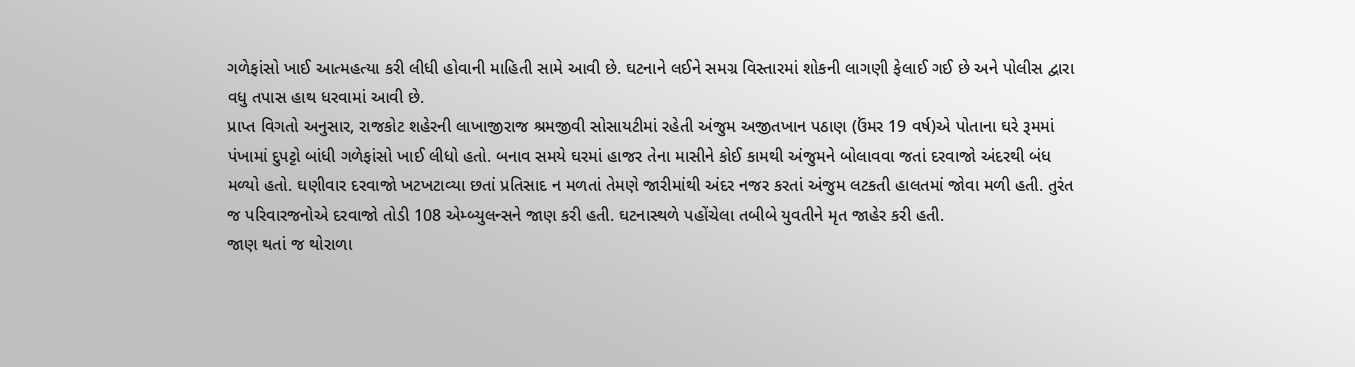ગળેફાંસો ખાઈ આત્મહત્યા કરી લીધી હોવાની માહિતી સામે આવી છે. ઘટનાને લઈને સમગ્ર વિસ્તારમાં શોકની લાગણી ફેલાઈ ગઈ છે અને પોલીસ દ્વારા વધુ તપાસ હાથ ધરવામાં આવી છે.
પ્રાપ્ત વિગતો અનુસાર, રાજકોટ શહેરની લાખાજીરાજ શ્રમજીવી સોસાયટીમાં રહેતી અંજુમ અજીતખાન પઠાણ (ઉંમર 19 વર્ષ)એ પોતાના ઘરે રૂમમાં પંખામાં દુપટ્ટો બાંધી ગળેફાંસો ખાઈ લીધો હતો. બનાવ સમયે ઘરમાં હાજર તેના માસીને કોઈ કામથી અંજુમને બોલાવવા જતાં દરવાજો અંદરથી બંધ મળ્યો હતો. ઘણીવાર દરવાજો ખટખટાવ્યા છતાં પ્રતિસાદ ન મળતાં તેમણે જારીમાંથી અંદર નજર કરતાં અંજુમ લટકતી હાલતમાં જોવા મળી હતી. તુરંત જ પરિવારજનોએ દરવાજો તોડી 108 એમ્બ્યુલન્સને જાણ કરી હતી. ઘટનાસ્થળે પહોંચેલા તબીબે યુવતીને મૃત જાહેર કરી હતી.
જાણ થતાં જ થોરાળા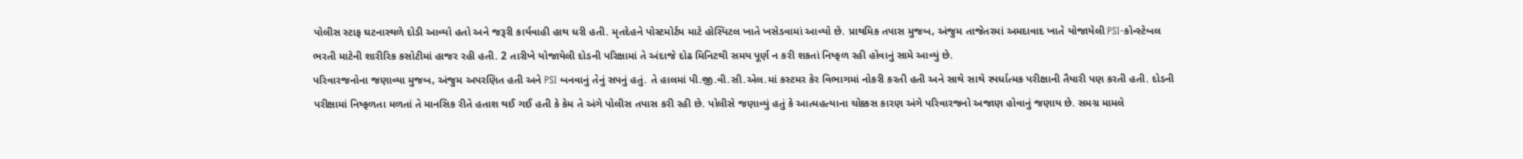પોલીસ સ્ટાફ ઘટનાસ્થળે દોડી આવ્યો હતો અને જરૂરી કાર્યવાહી હાથ ધરી હતી. મૃતદેહને પોસ્ટમોર્ટમ માટે હોસ્પિટલ ખાતે ખસેડવામાં આવ્યો છે. પ્રાથમિક તપાસ મુજબ, અંજુમ તાજેતરમાં અમદાવાદ ખાતે યોજાયેલી PSI-કોન્સ્ટેબલ ભરતી માટેની શારીરિક કસોટીમાં હાજર રહી હતી. 2 તારીખે યોજાયેલી દોડની પરિક્ષામાં તે અંદાજે દોઢ મિનિટથી સમય પૂર્ણ ન કરી શકતાં નિષ્ફળ રહી હોવાનું સામે આવ્યું છે.
પરિવારજનોના જણાવ્યા મુજબ, અંજુમ અપરણિત હતી અને PSI બનવાનું તેનું સપનું હતું. તે હાલમાં પી.જી.વી.સી.એલ.માં કસ્ટમર કેર વિભાગમાં નોકરી કરતી હતી અને સાથે સાથે સ્પર્ધાત્મક પરીક્ષાની તૈયારી પણ કરતી હતી. દોડની પરીક્ષામાં નિષ્ફળતા મળતાં તે માનસિક રીતે હતાશ થઈ ગઈ હતી કે કેમ તે અંગે પોલીસ તપાસ કરી રહી છે. પોલીસે જણાવ્યું હતું કે આત્મહત્યાના ચોક્કસ કારણ અંગે પરિવારજનો અજાણ હોવાનું જણાય છે. સમગ્ર મામલે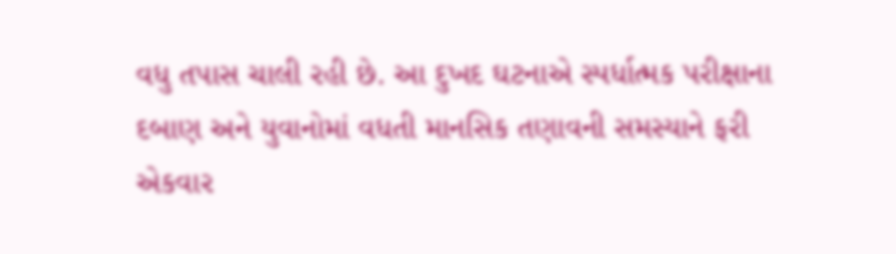વધુ તપાસ ચાલી રહી છે. આ દુખદ ઘટનાએ સ્પર્ધાત્મક પરીક્ષાના દબાણ અને યુવાનોમાં વધતી માનસિક તણાવની સમસ્યાને ફરી એકવાર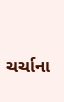ચર્ચાના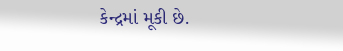કેન્દ્રમાં મૂકી છે.